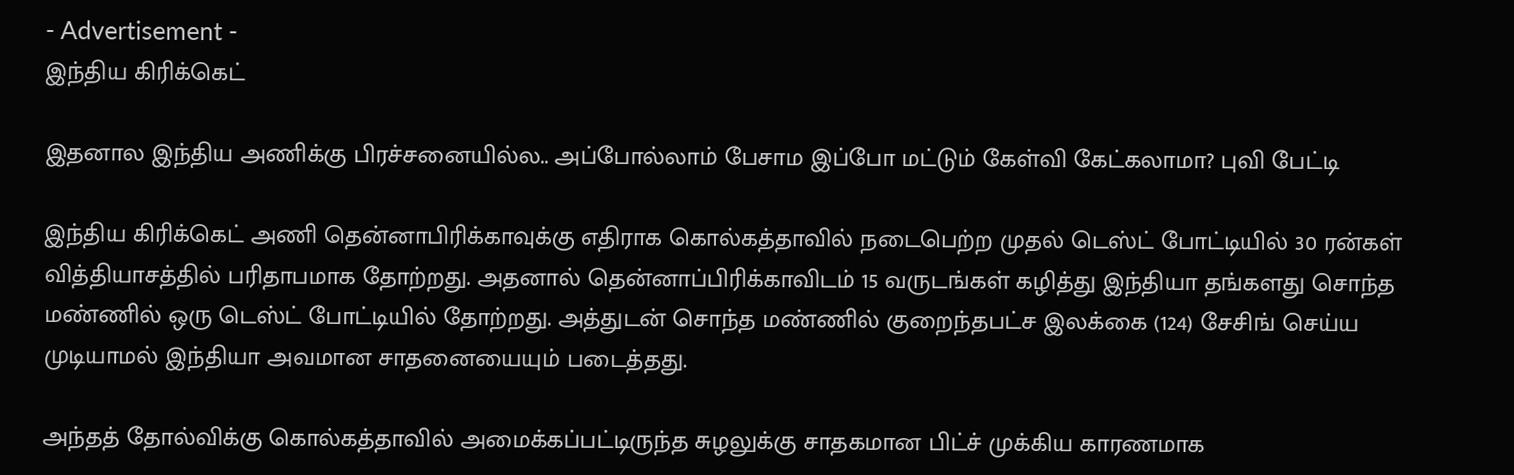- Advertisement -
இந்திய கிரிக்கெட்

இதனால இந்திய அணிக்கு பிரச்சனையில்ல.. அப்போல்லாம் பேசாம இப்போ மட்டும் கேள்வி கேட்கலாமா? புவி பேட்டி

இந்திய கிரிக்கெட் அணி தென்னாபிரிக்காவுக்கு எதிராக கொல்கத்தாவில் நடைபெற்ற முதல் டெஸ்ட் போட்டியில் 30 ரன்கள் வித்தியாசத்தில் பரிதாபமாக தோற்றது. அதனால் தென்னாப்பிரிக்காவிடம் 15 வருடங்கள் கழித்து இந்தியா தங்களது சொந்த மண்ணில் ஒரு டெஸ்ட் போட்டியில் தோற்றது. அத்துடன் சொந்த மண்ணில் குறைந்தபட்ச இலக்கை (124) சேசிங் செய்ய முடியாமல் இந்தியா அவமான சாதனையையும் படைத்தது.

அந்தத் தோல்விக்கு கொல்கத்தாவில் அமைக்கப்பட்டிருந்த சுழலுக்கு சாதகமான பிட்ச் முக்கிய காரணமாக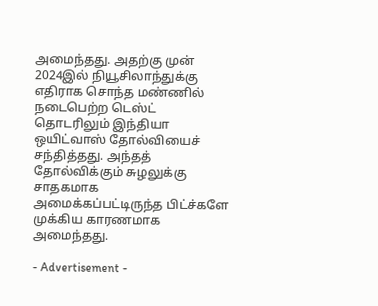அமைந்தது. அதற்கு முன் 2024இல் நியூசிலாந்துக்கு எதிராக சொந்த மண்ணில் நடைபெற்ற டெஸ்ட் தொடரிலும் இந்தியா ஒயிட்வாஸ் தோல்வியைச் சந்தித்தது. அந்தத் தோல்விக்கும் சுழலுக்கு சாதகமாக அமைக்கப்பட்டிருந்த பிட்ச்களே முக்கிய காரணமாக அமைந்தது.

- Advertisement -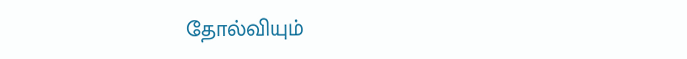தோல்வியும்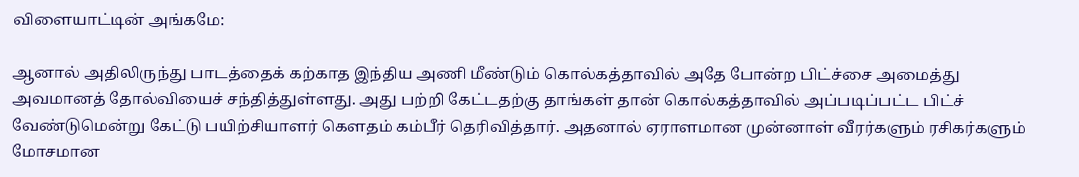விளையாட்டின் அங்கமே:

ஆனால் அதிலிருந்து பாடத்தைக் கற்காத இந்திய அணி மீண்டும் கொல்கத்தாவில் அதே போன்ற பிட்ச்சை அமைத்து அவமானத் தோல்வியைச் சந்தித்துள்ளது. அது பற்றி கேட்டதற்கு தாங்கள் தான் கொல்கத்தாவில் அப்படிப்பட்ட பிட்ச் வேண்டுமென்று கேட்டு பயிற்சியாளர் கௌதம் கம்பீர் தெரிவித்தார். அதனால் ஏராளமான முன்னாள் வீரர்களும் ரசிகர்களும் மோசமான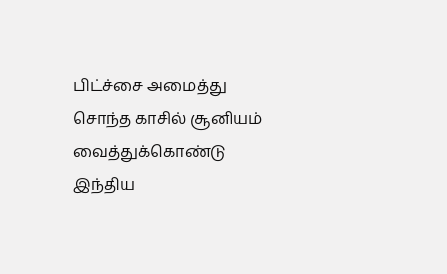பிட்ச்சை அமைத்து சொந்த காசில் சூனியம் வைத்துக்கொண்டு இந்திய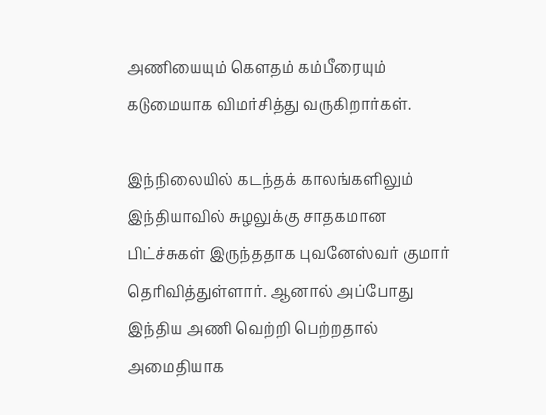அணியையும் கௌதம் கம்பீரையும் கடுமையாக விமர்சித்து வருகிறார்கள்.

இந்நிலையில் கடந்தக் காலங்களிலும் இந்தியாவில் சுழலுக்கு சாதகமான பிட்ச்சுகள் இருந்ததாக புவனேஸ்வர் குமார் தெரிவித்துள்ளார். ஆனால் அப்போது இந்திய அணி வெற்றி பெற்றதால் அமைதியாக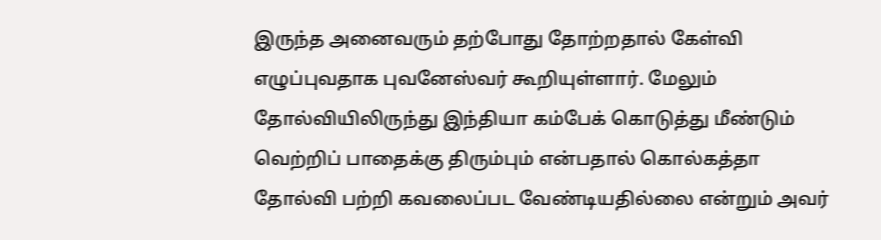இருந்த அனைவரும் தற்போது தோற்றதால் கேள்வி எழுப்புவதாக புவனேஸ்வர் கூறியுள்ளார். மேலும் தோல்வியிலிருந்து இந்தியா கம்பேக் கொடுத்து மீண்டும் வெற்றிப் பாதைக்கு திரும்பும் என்பதால் கொல்கத்தா தோல்வி பற்றி கவலைப்பட வேண்டியதில்லை என்றும் அவர்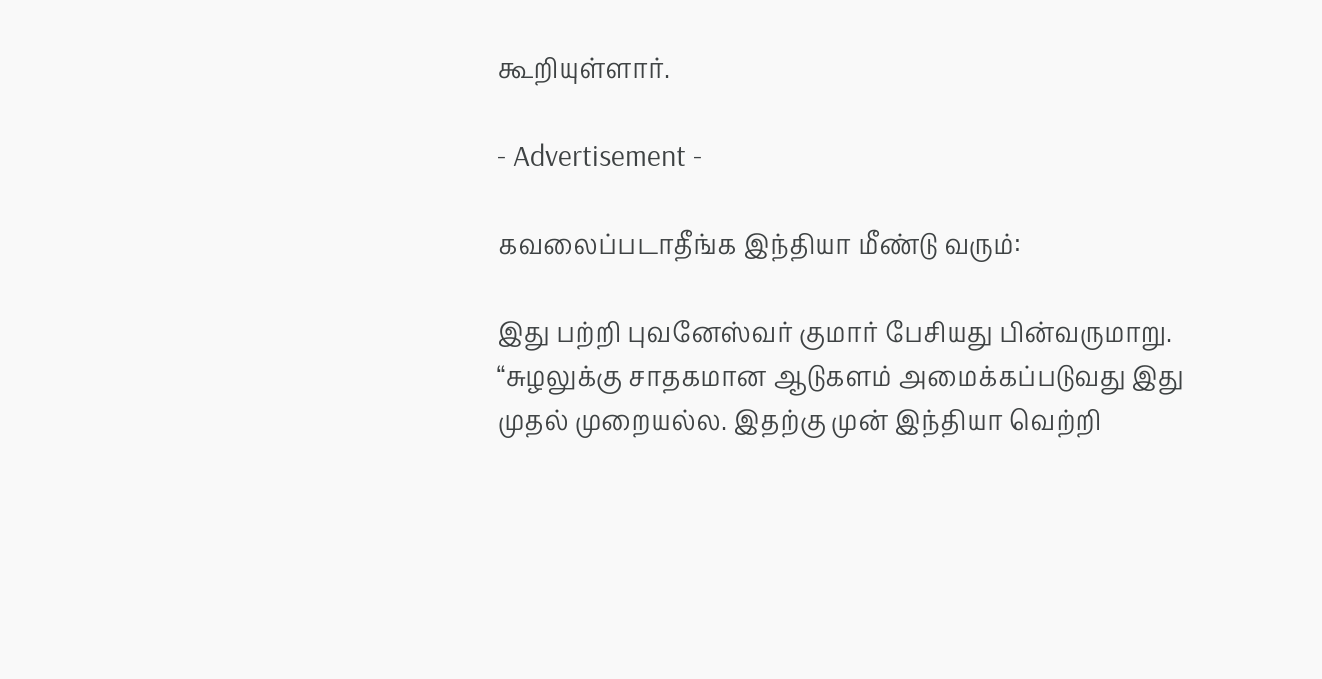கூறியுள்ளார்.

- Advertisement -

கவலைப்படாதீங்க இந்தியா மீண்டு வரும்:

இது பற்றி புவனேஸ்வர் குமார் பேசியது பின்வருமாறு. “சுழலுக்கு சாதகமான ஆடுகளம் அமைக்கப்படுவது இது முதல் முறையல்ல. இதற்கு முன் இந்தியா வெற்றி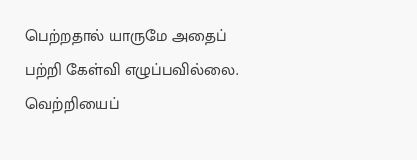பெற்றதால் யாருமே அதைப் பற்றி கேள்வி எழுப்பவில்லை. வெற்றியைப்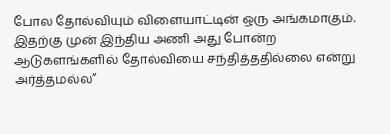போல தோல்வியும் விளையாட்டின் ஒரு அங்கமாகும். இதற்கு முன் இந்திய அணி அது போன்ற ஆடுகளங்களில் தோல்வியை சந்தித்ததில்லை என்று அர்த்தமல்ல”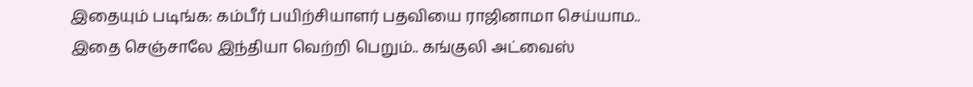இதையும் படிங்க: கம்பீர் பயிற்சியாளர் பதவியை ராஜினாமா செய்யாம.. இதை செஞ்சாலே இந்தியா வெற்றி பெறும்.. கங்குலி அட்வைஸ்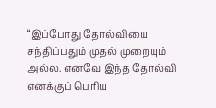“இப்போது தோல்வியை சந்திப்பதும் முதல் முறையும் அல்ல. எனவே இந்த தோல்வி எனக்குப் பெரிய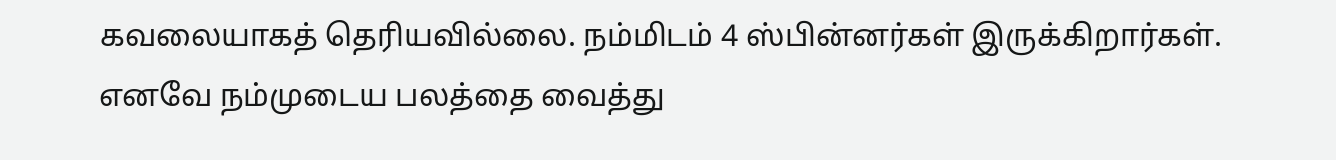கவலையாகத் தெரியவில்லை. நம்மிடம் 4 ஸ்பின்னர்கள் இருக்கிறார்கள். எனவே நம்முடைய பலத்தை வைத்து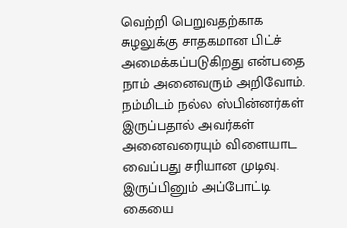வெற்றி பெறுவதற்காக சுழலுக்கு சாதகமான பிட்ச் அமைக்கப்படுகிறது என்பதை நாம் அனைவரும் அறிவோம். நம்மிடம் நல்ல ஸ்பின்னர்கள் இருப்பதால் அவர்கள் அனைவரையும் விளையாட வைப்பது சரியான முடிவு. இருப்பினும் அப்போட்டி கையை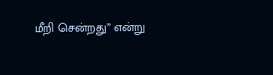மீறி சென்றது” என்று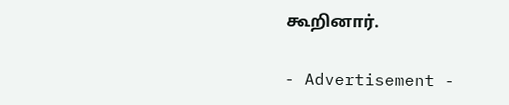கூறினார்.

- Advertisement -